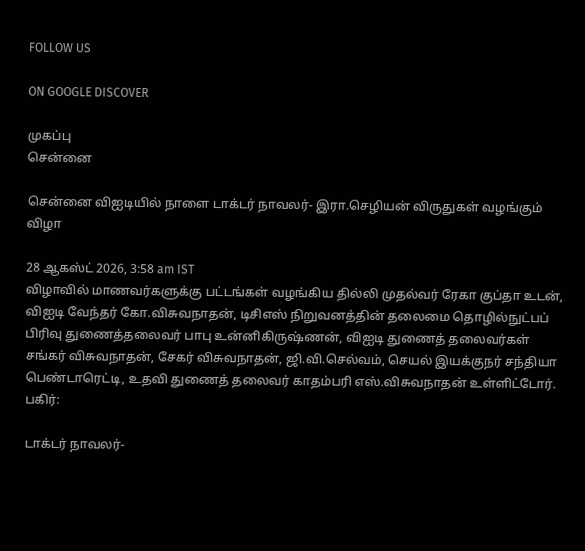FOLLOW US

ON GOOGLE DISCOVER

முகப்பு
சென்னை

சென்னை விஐடியில் நாளை டாக்டர் நாவலர்- இரா.செழியன் விருதுகள் வழங்கும் விழா

28 ஆகஸ்ட் 2026, 3:58 am IST
விழாவில் மாணவர்களுக்கு பட்டங்கள் வழங்கிய தில்லி முதல்வர் ரேகா குப்தா உடன், விஐடி வேந்தர் கோ.விசுவநாதன், டிசிஎஸ் நிறுவனத்தின் தலைமை தொழில்நுட்பப் பிரிவு துணைத்தலைவர் பாபு உன்னிகிருஷ்ணன், விஐடி துணைத் தலைவர்கள் சங்கர் விசுவநாதன், சேகர் விசுவநாதன், ஜி.வி.செல்வம், செயல் இயக்குநர் சந்தியா பெண்டாரெட்டி, உதவி துணைத் தலைவர் காதம்பரி எஸ்.விசுவநாதன் உள்ளிட்டோர்.
பகிர்:

டாக்டர் நாவலர்-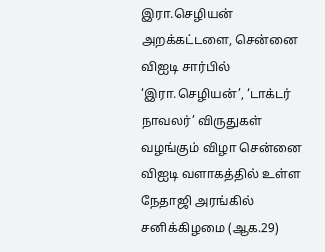இரா.செழியன் அறக்கட்டளை, சென்னை விஐடி சார்பில் ‘இரா.செழியன்’, ‘டாக்டர் நாவலர்’ விருதுகள் வழங்கும் விழா சென்னை விஐடி வளாகத்தில் உள்ள நேதாஜி அரங்கில் சனிக்கிழமை (ஆக.29)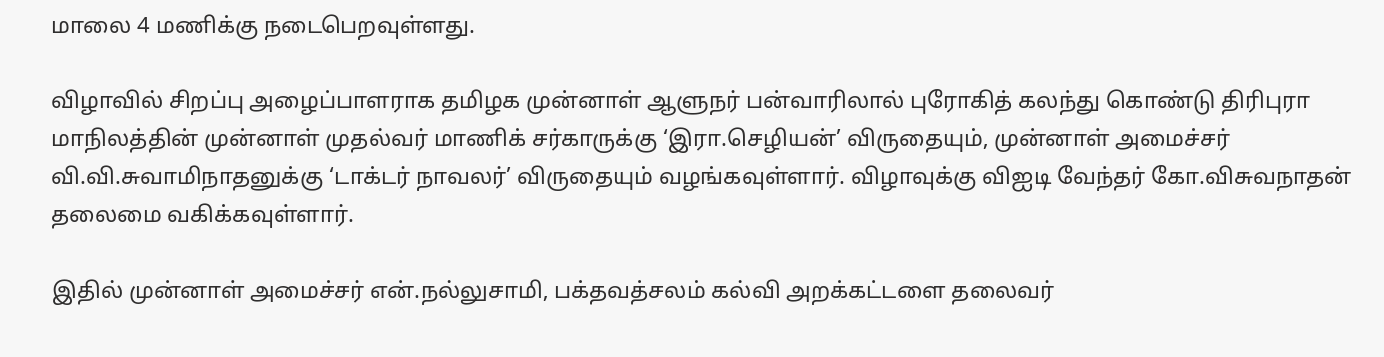மாலை 4 மணிக்கு நடைபெறவுள்ளது.

விழாவில் சிறப்பு அழைப்பாளராக தமிழக முன்னாள் ஆளுநர் பன்வாரிலால் புரோகித் கலந்து கொண்டு திரிபுரா மாநிலத்தின் முன்னாள் முதல்வர் மாணிக் சர்காருக்கு ‘இரா.செழியன்’ விருதையும், முன்னாள் அமைச்சர் வி.வி.சுவாமிநாதனுக்கு ‘டாக்டர் நாவலர்’ விருதையும் வழங்கவுள்ளார். விழாவுக்கு விஐடி வேந்தர் கோ.விசுவநாதன் தலைமை வகிக்கவுள்ளார்.

இதில் முன்னாள் அமைச்சர் என்.நல்லுசாமி, பக்தவத்சலம் கல்வி அறக்கட்டளை தலைவர்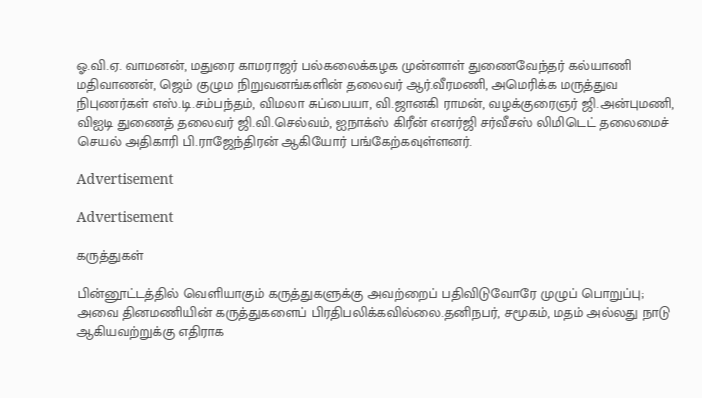ஓ.வி.ஏ. வாமனன், மதுரை காமராஜர் பல்கலைக்கழக முன்னாள் துணைவேந்தர் கல்யாணி மதிவாணன், ஜெம் குழும நிறுவனங்களின் தலைவர் ஆர்.வீரமணி, அமெரிக்க மருத்துவ நிபுணர்கள் எஸ்.டி.சம்பந்தம், விமலா சுப்பையா, வி.ஜானகி ராமன், வழக்குரைஞர் ஜி.அன்புமணி, விஐடி துணைத் தலைவர் ஜி.வி.செல்வம், ஐநாக்ஸ் கிரீன் எனர்ஜி சர்வீசஸ் லிமிடெட் தலைமைச் செயல் அதிகாரி பி.ராஜேந்திரன் ஆகியோர் பங்கேற்கவுள்ளனர்.

Advertisement

Advertisement

கருத்துகள்

பின்னூட்டத்தில் வெளியாகும் கருத்துகளுக்கு அவற்றைப் பதிவிடுவோரே முழுப் பொறுப்பு; அவை தினமணியின் கருத்துகளைப் பிரதிபலிக்கவில்லை.தனிநபர், சமூகம், மதம் அல்லது நாடு ஆகியவற்றுக்கு எதிராக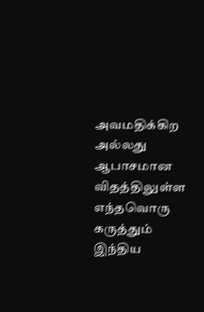அவமதிக்கிற அல்லது ஆபாசமான விதத்திலுள்ள எந்தவொரு கருத்தும் இந்திய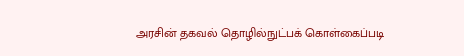அரசின் தகவல் தொழில்நுட்பக் கொள்கைப்படி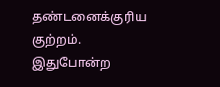தண்டனைக்குரிய குற்றம். இதுபோன்ற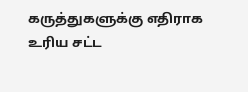கருத்துகளுக்கு எதிராக உரிய சட்ட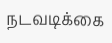நடவடிக்கை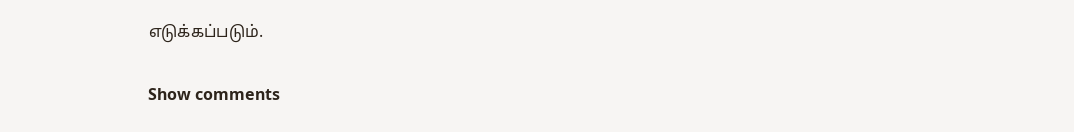எடுக்கப்படும்.

Show comments